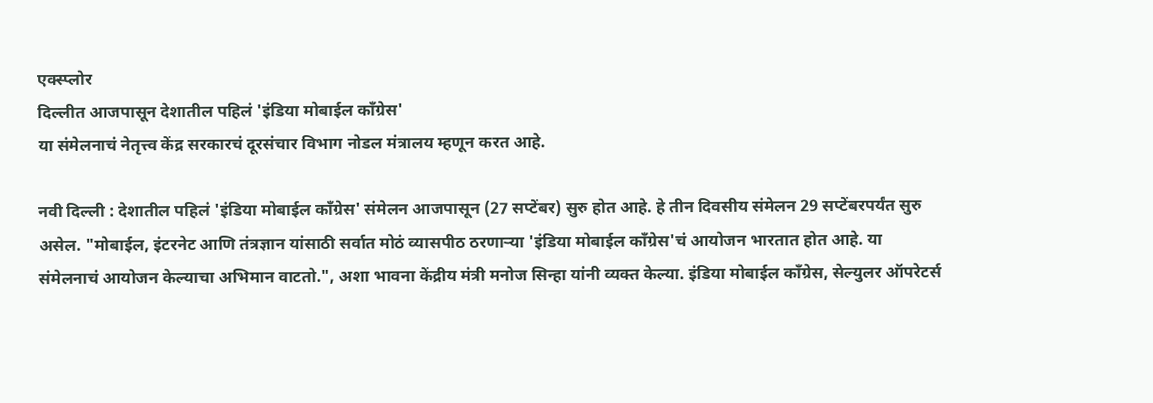एक्स्प्लोर
दिल्लीत आजपासून देशातील पहिलं 'इंडिया मोबाईल काँग्रेस'
या संमेलनाचं नेतृत्त्व केंद्र सरकारचं दूरसंचार विभाग नोडल मंत्रालय म्हणून करत आहे.

नवी दिल्ली : देशातील पहिलं 'इंडिया मोबाईल काँग्रेस' संमेलन आजपासून (27 सप्टेंबर) सुरु होत आहे. हे तीन दिवसीय संमेलन 29 सप्टेंबरपर्यंत सुरु असेल. "मोबाईल, इंटरनेट आणि तंत्रज्ञान यांसाठी सर्वात मोठं व्यासपीठ ठरणाऱ्या 'इंडिया मोबाईल काँग्रेस'चं आयोजन भारतात होत आहे. या संमेलनाचं आयोजन केल्याचा अभिमान वाटतो.", अशा भावना केंद्रीय मंत्री मनोज सिन्हा यांनी व्यक्त केल्या. इंडिया मोबाईल काँग्रेस, सेल्युलर ऑपरेटर्स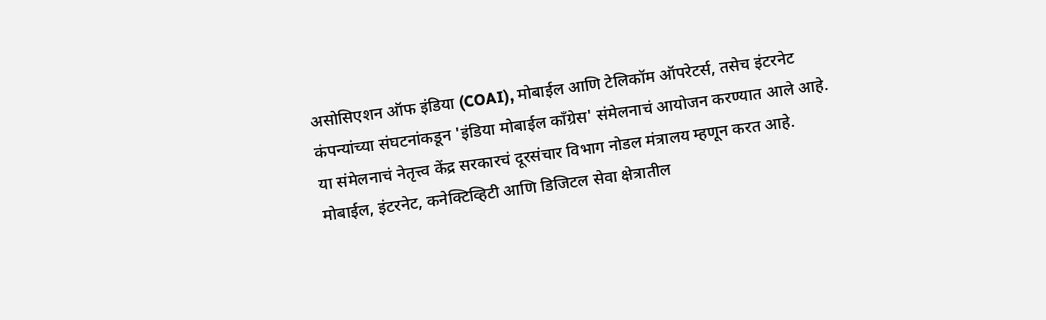असोसिएशन ऑफ इंडिया (COAI), मोबाईल आणि टेलिकॉम ऑपरेटर्स, तसेच इंटरनेट कंपन्यांच्या संघटनांकडून 'इंडिया मोबाईल काँग्रेस' संमेलनाचं आयोजन करण्यात आले आहे. या संमेलनाचं नेतृत्त्व केंद्र सरकारचं दूरसंचार विभाग नोडल मंत्रालय म्हणून करत आहे. मोबाईल, इंटरनेट, कनेक्टिव्हिटी आणि डिजिटल सेवा क्षेत्रातील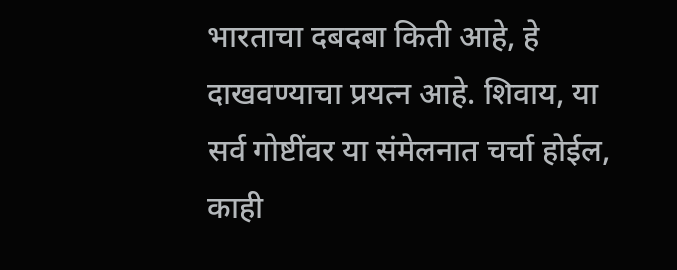भारताचा दबदबा किती आहे, हे दाखवण्याचा प्रयत्न आहे. शिवाय, या सर्व गोष्टींवर या संमेलनात चर्चा होईल, काही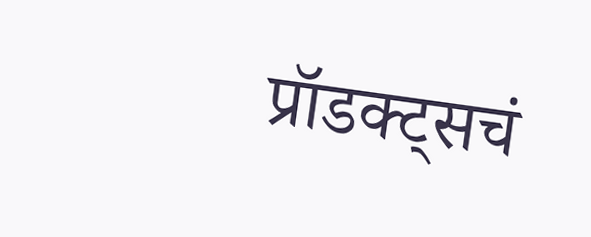प्रॉडक्ट्सचं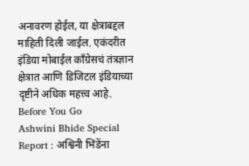अनावरण होईल, या क्षेत्राबद्दल माहिती दिली जाईल. एकंदरीत इंडिया मोबाईल काँग्रेसचं तंत्रज्ञान क्षेत्रात आणि डिजिटल इंडियाच्या दृष्टीने अधिक महत्त्व आहे.
Before You Go
Ashwini Bhide Special Report : अश्विनी भिंडेंना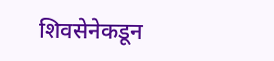शिवसेनेकडून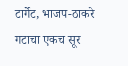टार्गेट, भाजप-ठाकरे गटाचा एकच सूर